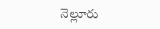నెల్లూరు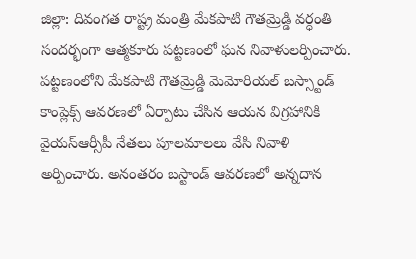జిల్లా: దివంగత రాష్ట్ర మంత్రి మేకపాటి గౌతమ్రెడ్డి వర్ధంతి సందర్భంగా ఆత్మకూరు పట్టణంలో ఘన నివాళులర్పించారు. పట్టణంలోని మేకపాటి గౌతమ్రెడ్డి మెమోరియల్ బస్స్టాండ్ కాంప్లెక్స్ ఆవరణలో ఏర్పాటు చేసిన ఆయన విగ్రహానికి వైయస్ఆర్సీపీ నేతలు పూలమాలలు వేసి నివాళి అర్పించారు. అనంతరం బస్టాండ్ ఆవరణలో అన్నదాన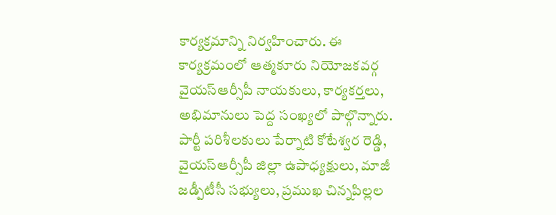కార్యక్రమాన్ని నిర్వహించారు. ఈ కార్యక్రమంలో ఆత్మకూరు నియోజకవర్గ వైయస్ఆర్సీపీ నాయకులు, కార్యకర్తలు, అభిమానులు పెద్ద సంఖ్యలో పాల్గొన్నారు. పార్టీ పరిశీలకులు పేర్నాటి కోటేశ్వర రెడ్డి, వైయస్ఆర్సీపీ జిల్లా ఉపాధ్యక్షులు, మాజీ జడ్పీటీసీ సభ్యులు, ప్రముఖ చిన్నపిల్లల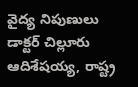వైద్య నిపుణులు డాక్టర్ చిల్లూరు ఆదిశేషయ్య, రాష్ట్ర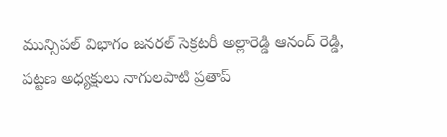మున్సిపల్ విభాగం జనరల్ సెక్రటరీ అల్లారెడ్డి ఆనంద్ రెడ్డి, పట్టణ అధ్యక్షులు నాగులపాటి ప్రతాప్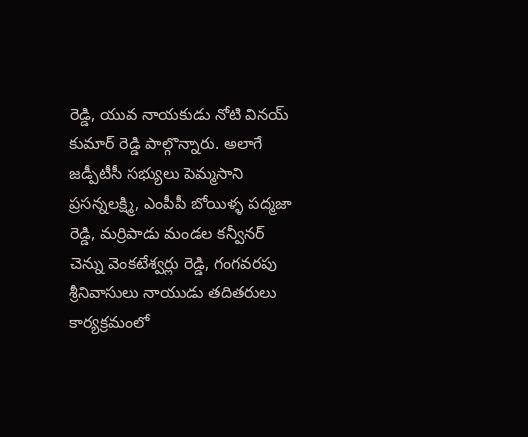రెడ్డి, యువ నాయకుడు నోటి వినయ్ కుమార్ రెడ్డి పాల్గొన్నారు. అలాగే జడ్పీటీసీ సభ్యులు పెమ్మసాని ప్రసన్నలక్ష్మి, ఎంపీపీ బోయిళ్ళ పద్మజా రెడ్డి, మర్రిపాడు మండల కన్వీనర్ చెన్ను వెంకటేశ్వర్లు రెడ్డి, గంగవరపు శ్రీనివాసులు నాయుడు తదితరులు కార్యక్రమంలో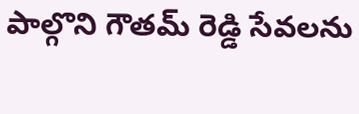పాల్గొని గౌతమ్ రెడ్డి సేవలను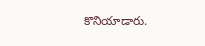కొనియాడారు.